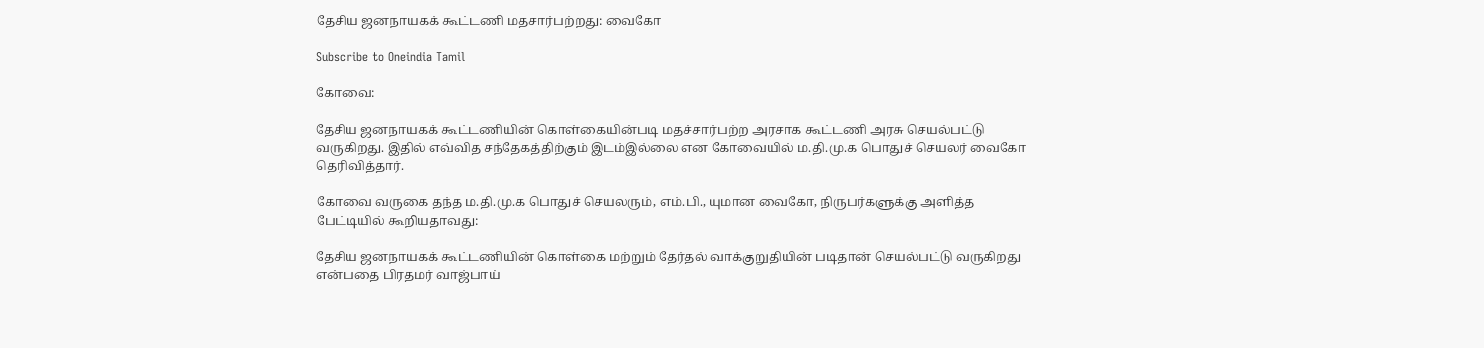தேசிய ஜனநாயகக் கூட்டணி மதசார்பற்றது: வைகோ

Subscribe to Oneindia Tamil

கோவை:

தேசிய ஜனநாயகக் கூட்டணியின் கொள்கையின்படி மதச்சார்பற்ற அரசாக கூட்டணி அரசு செயல்பட்டு வருகிறது. இதில் எவ்வித சந்தேகத்திற்கும் இடம்இல்லை என கோவையில் ம.தி.மு.க பொதுச் செயலர் வைகோ தெரிவித்தார்.

கோவை வருகை தந்த ம.தி.மு.க பொதுச் செயலரும், எம்.பி., யுமான வைகோ, நிருபர்களுக்கு அளித்த பேட்டியில் கூறியதாவது:

தேசிய ஜனநாயகக் கூட்டணியின் கொள்கை மற்றும் தேர்தல் வாக்குறுதியின் படிதான் செயல்பட்டு வருகிறது என்பதை பிரதமர் வாஜ்பாய்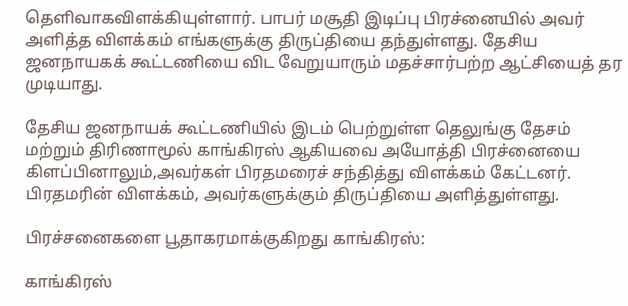தெளிவாகவிளக்கியுள்ளார். பாபர் மசூதி இடிப்பு பிரச்னையில் அவர் அளித்த விளக்கம் எங்களுக்கு திருப்தியை தந்துள்ளது. தேசிய ஜனநாயகக் கூட்டணியை விட வேறுயாரும் மதச்சார்பற்ற ஆட்சியைத் தர முடியாது.

தேசிய ஜனநாயக் கூட்டணியில் இடம் பெற்றுள்ள தெலுங்கு தேசம் மற்றும் திரிணாமூல் காங்கிரஸ் ஆகியவை அயோத்தி பிரச்னையை கிளப்பினாலும்,அவர்கள் பிரதமரைச் சந்தித்து விளக்கம் கேட்டனர். பிரதமரின் விளக்கம், அவர்களுக்கும் திருப்தியை அளித்துள்ளது.

பிரச்சனைகளை பூதாகரமாக்குகிறது காங்கிரஸ்:

காங்கிரஸ்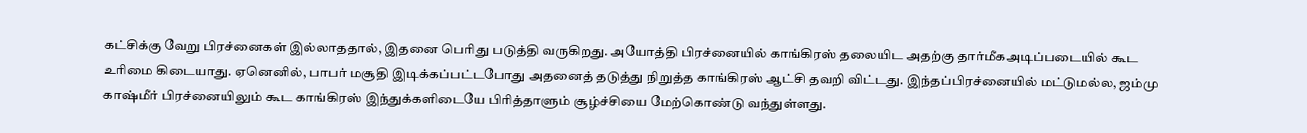கட்சிக்கு வேறு பிரச்னைகள் இல்லாததால், இதனை பெரிது படுத்தி வருகிறது. அயோத்தி பிரச்னையில் காங்கிரஸ் தலையிட அதற்கு தார்மீகஅடிப்படையில் கூட உரிமை கிடையாது. ஏனெனில், பாபர் மசூதி இடிக்கப்பட்டபோது அதனைத் தடுத்து நிறுத்த காங்கிரஸ் ஆட்சி தவறி விட்டது. இந்தப்பிரச்னையில் மட்டுமல்ல, ஜம்மு காஷ்மீர் பிரச்னையிலும் கூட காங்கிரஸ் இந்துக்களிடையே பிரித்தாளும் சூழ்ச்சியை மேற்கொண்டு வந்துள்ளது.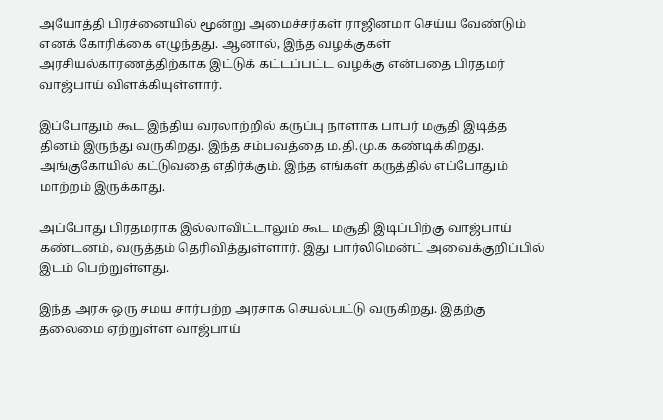அயோத்தி பிரச்னையில் மூன்று அமைச்சர்கள் ராஜினமா செய்ய வேண்டும் எனக் கோரிக்கை எழுந்தது. ஆனால், இந்த வழக்குகள் அரசியல்காரணத்திற்காக இட்டுக் கட்டப்பட்ட வழக்கு என்பதை பிரதமர் வாஜ்பாய் விளக்கியுள்ளார்.

இப்போதும் கூட இந்திய வரலாற்றில் கருப்பு நாளாக பாபர் மசூதி இடித்த தினம் இருந்து வருகிறது. இந்த சம்பவத்தை ம.தி.மு.க கண்டிக்கிறது. அங்குகோயில் கட்டுவதை எதிர்க்கும். இந்த எங்கள் கருத்தில் எப்போதும் மாற்றம் இருக்காது.

அப்போது பிரதமராக இல்லாவிட்டாலும் கூட மசூதி இடிப்பிற்கு வாஜ்பாய் கண்டனம், வருத்தம் தெரிவித்துள்ளார். இது பார்லிமென்ட் அவைக்குறிப்பில் இடம் பெற்றுள்ளது.

இந்த அரசு ஒரு சமய சார்பற்ற அரசாக செயல்பட்டு வருகிறது. இதற்கு தலைமை ஏற்றுள்ள வாஜ்பாய்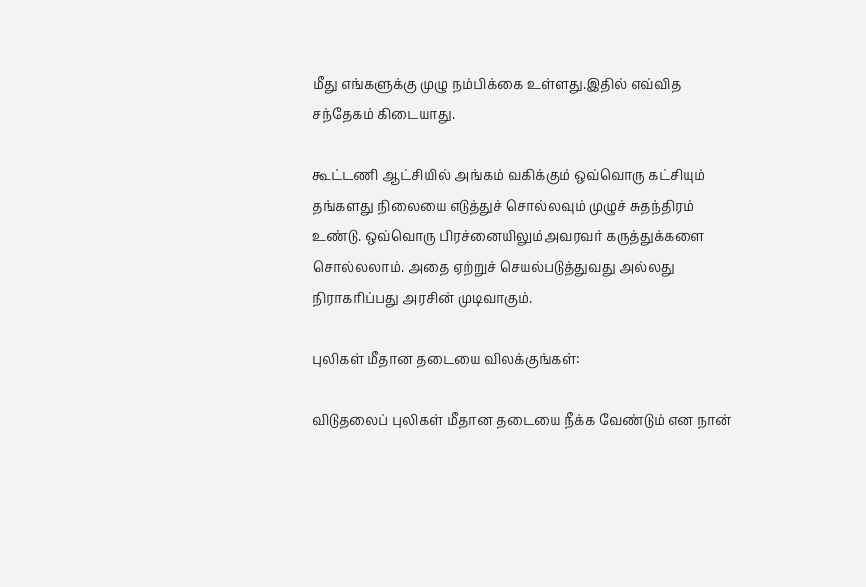மீது எங்களுக்கு முழு நம்பிக்கை உள்ளது.இதில் எவ்வித சந்தேகம் கிடையாது.

கூட்டணி ஆட்சியில் அங்கம் வகிக்கும் ஒவ்வொரு கட்சியும் தங்களது நிலையை எடுத்துச் சொல்லவும் முழுச் சுதந்திரம் உண்டு. ஒவ்வொரு பிரச்னையிலும்அவரவர் கருத்துக்களை சொல்லலாம். அதை ஏற்றுச் செயல்படுத்துவது அல்லது நிராகரிப்பது அரசின் முடிவாகும்.

புலிகள் மீதான தடையை விலக்குங்கள்:

விடுதலைப் புலிகள் மீதான தடையை நீக்க வேண்டும் என நான்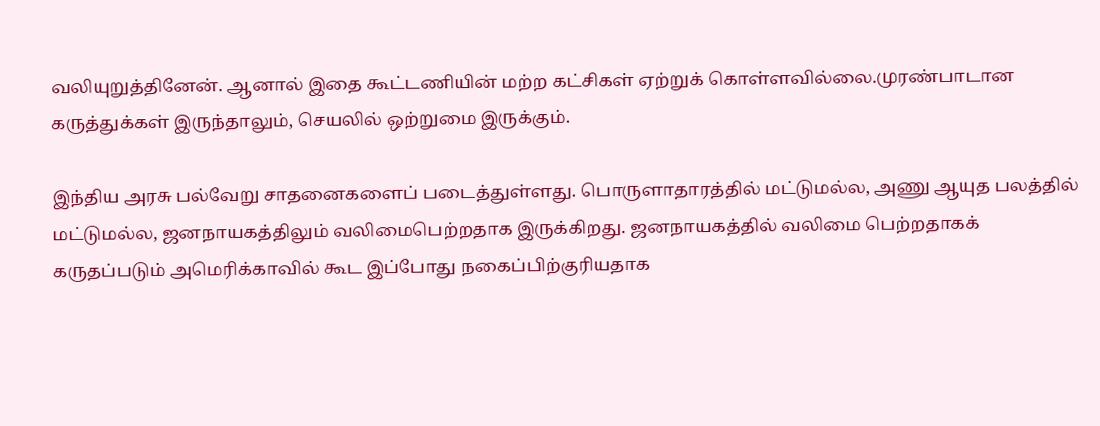வலியுறுத்தினேன். ஆனால் இதை கூட்டணியின் மற்ற கட்சிகள் ஏற்றுக் கொள்ளவில்லை.முரண்பாடான கருத்துக்கள் இருந்தாலும், செயலில் ஒற்றுமை இருக்கும்.

இந்திய அரசு பல்வேறு சாதனைகளைப் படைத்துள்ளது. பொருளாதாரத்தில் மட்டுமல்ல, அணு ஆயுத பலத்தில் மட்டுமல்ல, ஜனநாயகத்திலும் வலிமைபெற்றதாக இருக்கிறது. ஜனநாயகத்தில் வலிமை பெற்றதாகக் கருதப்படும் அமெரிக்காவில் கூட இப்போது நகைப்பிற்குரியதாக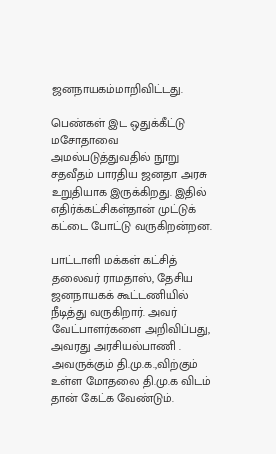ஜனநாயகம்மாறிவிட்டது.

பெண்கள் இட ஒதுக்கீட்டு மசோதாவை அமல்படுத்துவதில் நூறு சதவீதம் பாரதிய ஜனதா அரசு உறுதியாக இருக்கிறது. இதில் எதிர்க்கட்சிகள்தான் முட்டுக் கட்டை போட்டு வருகிறன்றன.

பாட்டாளி மக்கள் கட்சித் தலைவர் ராமதாஸ், தேசிய ஜனநாயகக் கூட்டணியில் நீடித்து வருகிறார். அவர் வேட்பாளர்களை அறிவிப்பது, அவரது அரசியல்பாணி . அவருக்கும் தி.மு.க.,விற்கும் உள்ள மோதலை தி.மு.க விடம் தான் கேட்க வேண்டும்.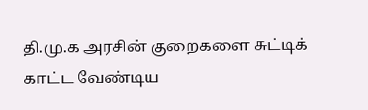தி.மு.க அரசின் குறைகளை சுட்டிக் காட்ட வேண்டிய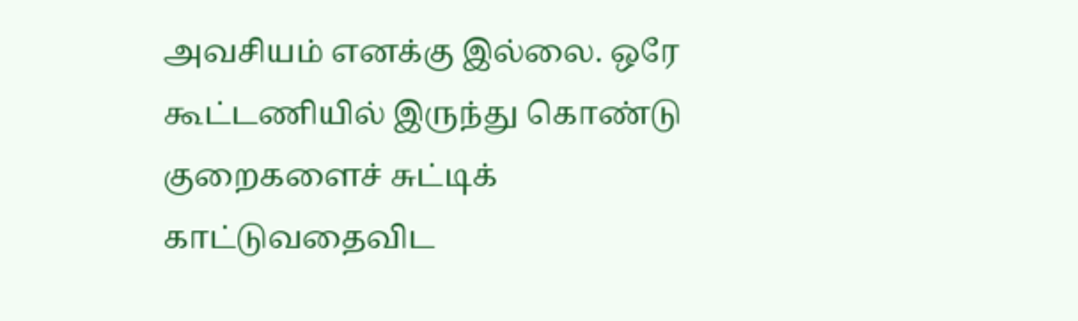அவசியம் எனக்கு இல்லை. ஒரே கூட்டணியில் இருந்து கொண்டு குறைகளைச் சுட்டிக் காட்டுவதைவிட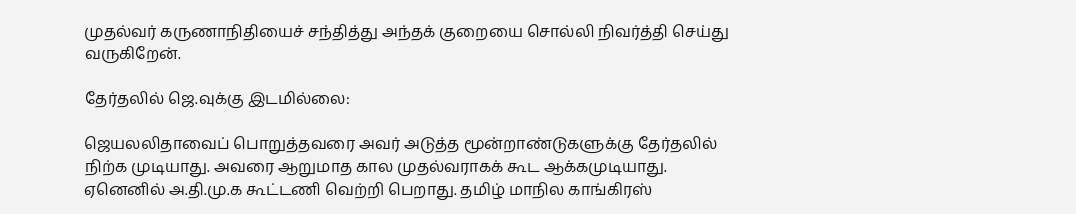முதல்வர் கருணாநிதியைச் சந்தித்து அந்தக் குறையை சொல்லி நிவர்த்தி செய்து வருகிறேன்.

தேர்தலில் ஜெ.வுக்கு இடமில்லை:

ஜெயலலிதாவைப் பொறுத்தவரை அவர் அடுத்த மூன்றாண்டுகளுக்கு தேர்தலில் நிற்க முடியாது. அவரை ஆறுமாத கால முதல்வராகக் கூட ஆக்கமுடியாது. ஏனெனில் அ.தி.மு.க கூட்டணி வெற்றி பெறாது. தமிழ் மாநில காங்கிரஸ்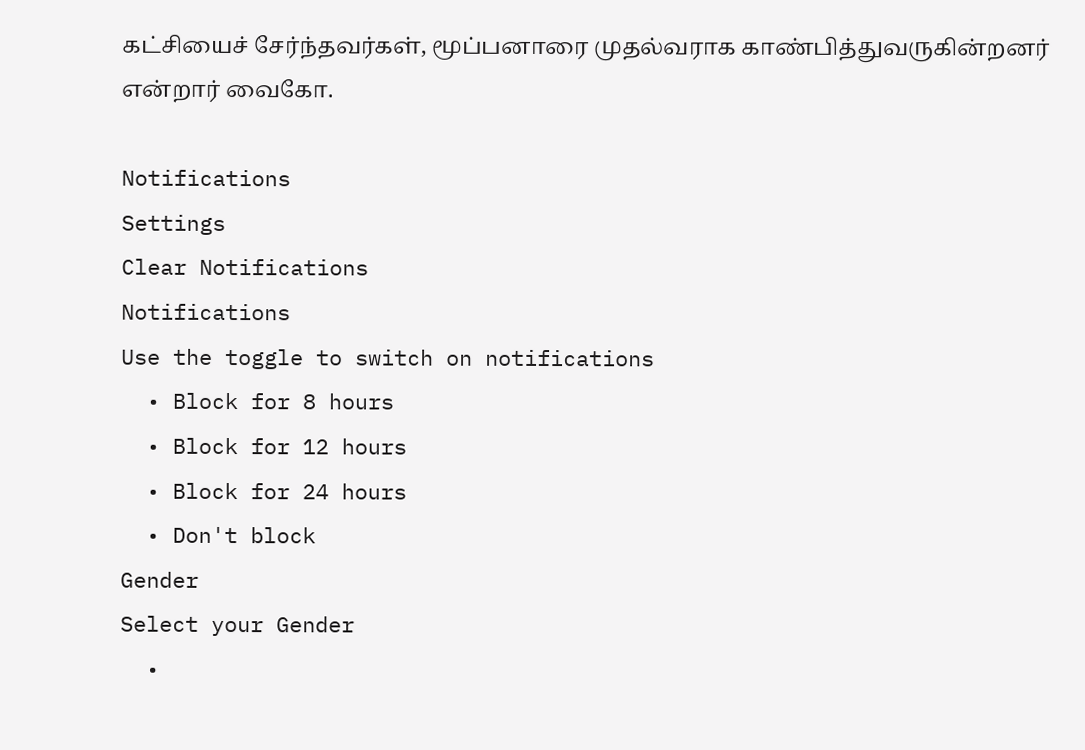கட்சியைச் சேர்ந்தவர்கள், மூப்பனாரை முதல்வராக காண்பித்துவருகின்றனர் என்றார் வைகோ.

Notifications
Settings
Clear Notifications
Notifications
Use the toggle to switch on notifications
  • Block for 8 hours
  • Block for 12 hours
  • Block for 24 hours
  • Don't block
Gender
Select your Gender
  •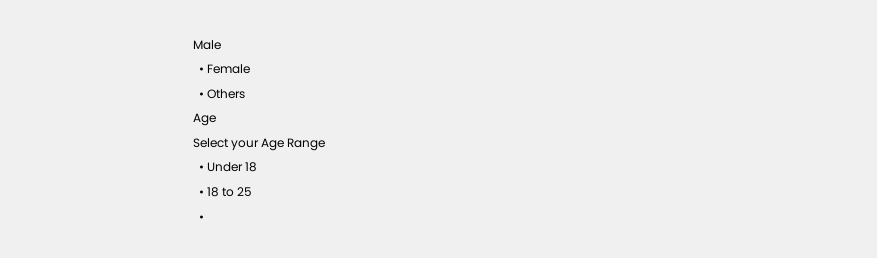Male
  • Female
  • Others
Age
Select your Age Range
  • Under 18
  • 18 to 25
  •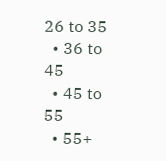26 to 35
  • 36 to 45
  • 45 to 55
  • 55+